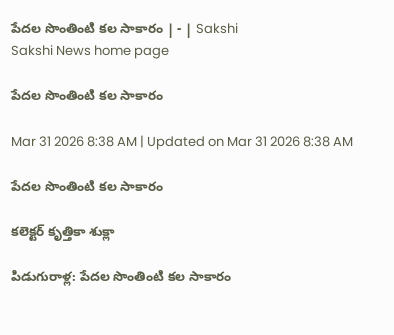పేదల సొంతింటి కల సాకారం | - | Sakshi
Sakshi News home page

పేదల సొంతింటి కల సాకారం

Mar 31 2026 8:38 AM | Updated on Mar 31 2026 8:38 AM

పేదల సొంతింటి కల సాకారం

కలెక్టర్‌ కృత్తికా శుక్లా

పిడుగురాళ్ల: పేదల సొంతింటి కల సాకారం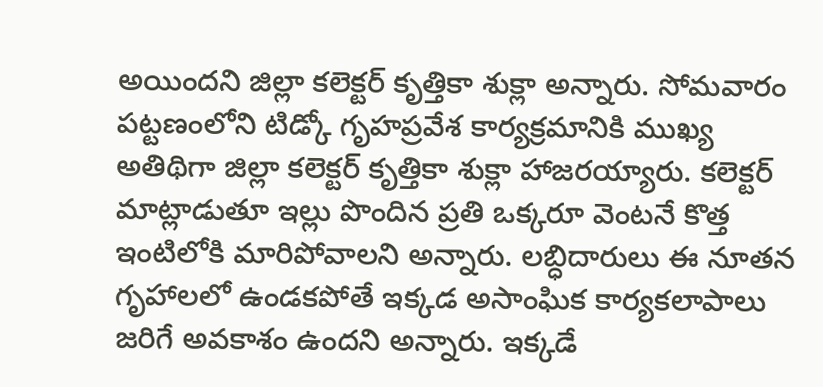అయిందని జిల్లా కలెక్టర్‌ కృత్తికా శుక్లా అన్నారు. సోమవారం పట్టణంలోని టిడ్కో గృహప్రవేశ కార్యక్రమానికి ముఖ్య అతిథిగా జిల్లా కలెక్టర్‌ కృత్తికా శుక్లా హాజరయ్యారు. కలెక్టర్‌ మాట్లాడుతూ ఇల్లు పొందిన ప్రతి ఒక్కరూ వెంటనే కొత్త ఇంటిలోకి మారిపోవాలని అన్నారు. లబ్ధిదారులు ఈ నూతన గృహాలలో ఉండకపోతే ఇక్కడ అసాంఘిక కార్యకలాపాలు జరిగే అవకాశం ఉందని అన్నారు. ఇక్కడే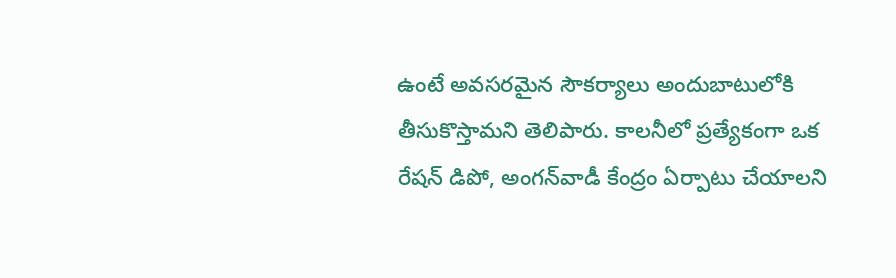ఉంటే అవసరమైన సౌకర్యాలు అందుబాటులోకి తీసుకొస్తామని తెలిపారు. కాలనీలో ప్రత్యేకంగా ఒక రేషన్‌ డిపో, అంగన్‌వాడీ కేంద్రం ఏర్పాటు చేయాలని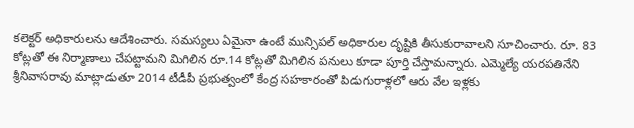కలెక్టర్‌ అధికారులను ఆదేశించారు. సమస్యలు ఏమైనా ఉంటే మున్సిపల్‌ అధికారుల దృష్టికి తీసుకురావాలని సూచించారు. రూ. 83 కోట్లతో ఈ నిర్మాణాలు చేపట్టామని మిగిలిన రూ.14 కోట్లతో మిగిలిన పనులు కూడా పూర్తి చేస్తామన్నారు. ఎమ్మెల్యే యరపతినేని శ్రీనివాసరావు మాట్లాడుతూ 2014 టీడీపీ ప్రభుత్వంలో కేంద్ర సహకారంతో పిడుగురాళ్లలో ఆరు వేల ఇళ్లకు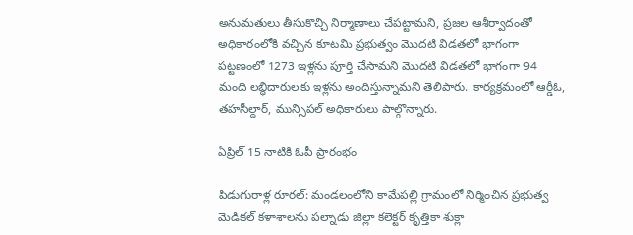అనుమతులు తీసుకొచ్చి నిర్మాణాలు చేపట్టామని, ప్రజల ఆశీర్వాదంతో అధికారంలోకి వచ్చిన కూటమి ప్రభుత్వం మొదటి విడతలో భాగంగా పట్టణంలో 1273 ఇళ్లను పూర్తి చేసామని మొదటి విడతలో భాగంగా 94 మంది లబ్ధిదారులకు ఇళ్లను అందిస్తున్నామని తెలిపారు. కార్యక్రమంలో ఆర్డీఓ, తహసీల్దార్‌, మున్సిపల్‌ అధికారులు పాల్గొన్నారు.

ఏప్రిల్‌ 15 నాటికి ఓపీ ప్రారంభం

పిడుగురాళ్ల రూరల్‌: మండలంలోని కామేపల్లి గ్రామంలో నిర్మించిన ప్రభుత్వ మెడికల్‌ కళాశాలను పల్నాడు జిల్లా కలెక్టర్‌ కృత్తికా శుక్లా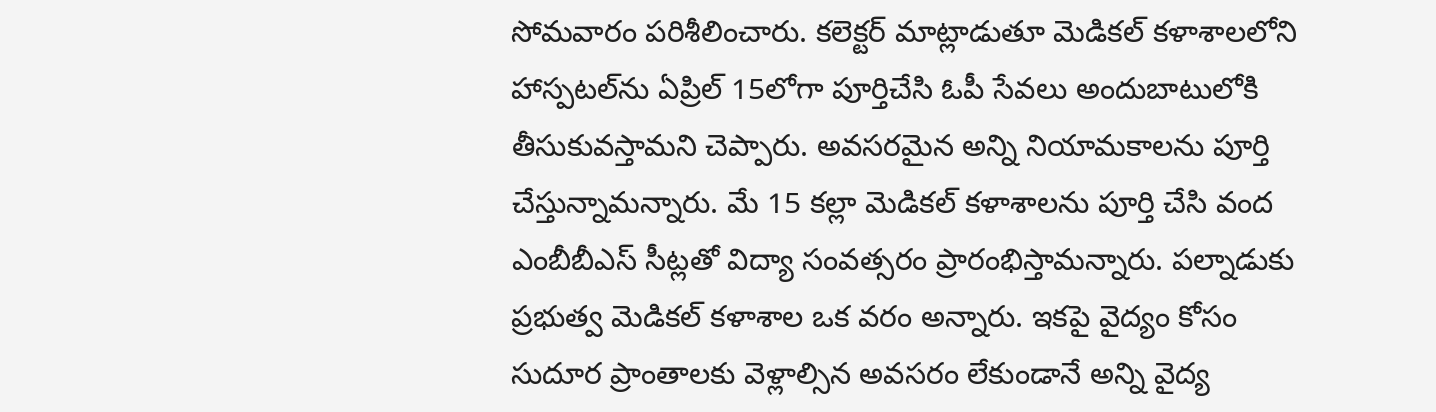సోమవారం పరిశీలించారు. కలెక్టర్‌ మాట్లాడుతూ మెడికల్‌ కళాశాలలోని హాస్పటల్‌ను ఏప్రిల్‌ 15లోగా పూర్తిచేసి ఓపీ సేవలు అందుబాటులోకి తీసుకువస్తామని చెప్పారు. అవసరమైన అన్ని నియామకాలను పూర్తి చేస్తున్నామన్నారు. మే 15 కల్లా మెడికల్‌ కళాశాలను పూర్తి చేసి వంద ఎంబీబీఎస్‌ సీట్లతో విద్యా సంవత్సరం ప్రారంభిస్తామన్నారు. పల్నాడుకు ప్రభుత్వ మెడికల్‌ కళాశాల ఒక వరం అన్నారు. ఇకపై వైద్యం కోసం సుదూర ప్రాంతాలకు వెళ్లాల్సిన అవసరం లేకుండానే అన్ని వైద్య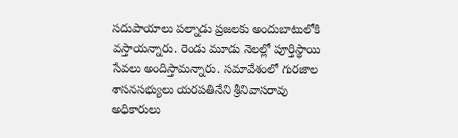సదుపాయాలు పల్నాడు ప్రజలకు అందుబాటులోకి వస్తాయన్నారు. రెండు మూడు నెలల్లో పూర్తిస్థాయి సేవలు అందిస్తామన్నారు. సమావేశంలో గురజాల శాసనసభ్యులు యరపతినేని శ్రీనివాసరావు అధికారులు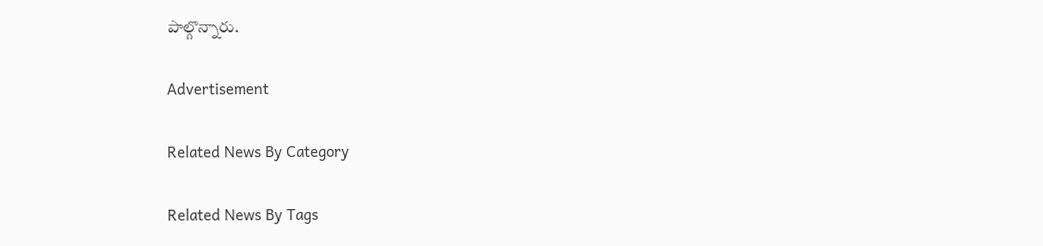పాల్గొన్నారు.

Advertisement

Related News By Category

Related News By Tags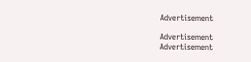Advertisement

Advertisement
Advertisement